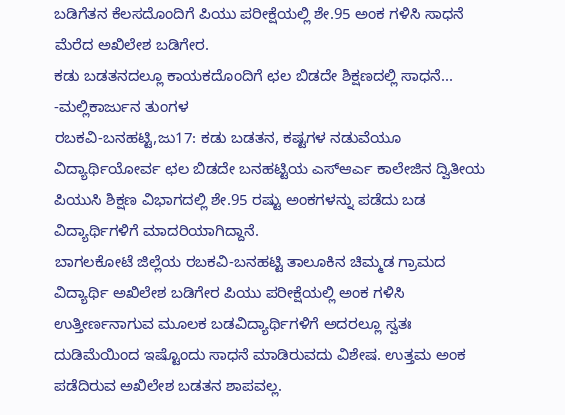ಬಡಿಗೆತನ ಕೆಲಸದೊಂದಿಗೆ ಪಿಯು ಪರೀಕ್ಷೆಯಲ್ಲಿ ಶೇ.95 ಅಂಕ ಗಳಿಸಿ ಸಾಧನೆ ಮೆರೆದ ಅಖಿಲೇಶ ಬಡಿಗೇರ.
ಕಡು ಬಡತನದಲ್ಲೂ ಕಾಯಕದೊಂದಿಗೆ ಛಲ ಬಿಡದೇ ಶಿಕ್ಷಣದಲ್ಲಿ ಸಾಧನೆ...
-ಮಲ್ಲಿಕಾರ್ಜುನ ತುಂಗಳ
ರಬಕವಿ-ಬನಹಟ್ಟಿ,ಜು17: ಕಡು ಬಡತನ, ಕಷ್ಟಗಳ ನಡುವೆಯೂ ವಿದ್ಯಾರ್ಥಿಯೋರ್ವ ಛಲ ಬಿಡದೇ ಬನಹಟ್ಟಿಯ ಎಸ್ಆರ್ಎ ಕಾಲೇಜಿನ ದ್ವಿತೀಯ ಪಿಯುಸಿ ಶಿಕ್ಷಣ ವಿಭಾಗದಲ್ಲಿ ಶೇ.95 ರಷ್ಟು ಅಂಕಗಳನ್ನು ಪಡೆದು ಬಡ ವಿದ್ಯಾರ್ಥಿಗಳಿಗೆ ಮಾದರಿಯಾಗಿದ್ದಾನೆ.
ಬಾಗಲಕೋಟೆ ಜಿಲ್ಲೆಯ ರಬಕವಿ-ಬನಹಟ್ಟಿ ತಾಲೂಕಿನ ಚಿಮ್ಮಡ ಗ್ರಾಮದ ವಿದ್ಯಾರ್ಥಿ ಅಖಿಲೇಶ ಬಡಿಗೇರ ಪಿಯು ಪರೀಕ್ಷೆಯಲ್ಲಿ ಅಂಕ ಗಳಿಸಿ ಉತ್ತೀರ್ಣನಾಗುವ ಮೂಲಕ ಬಡವಿದ್ಯಾರ್ಥಿಗಳಿಗೆ ಅದರಲ್ಲೂ ಸ್ವತಃ ದುಡಿಮೆಯಿಂದ ಇಷ್ಟೊಂದು ಸಾಧನೆ ಮಾಡಿರುವದು ವಿಶೇಷ. ಉತ್ತಮ ಅಂಕ ಪಡೆದಿರುವ ಅಖಿಲೇಶ ಬಡತನ ಶಾಪವಲ್ಲ.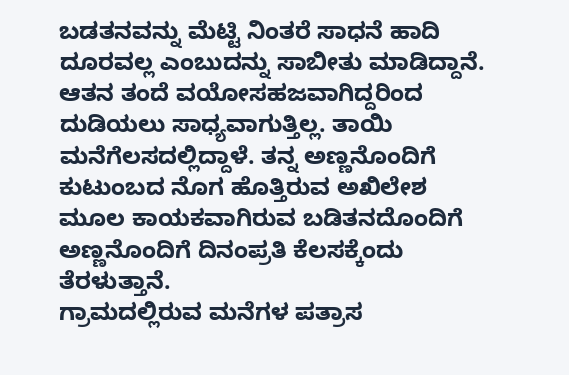ಬಡತನವನ್ನು ಮೆಟ್ಟಿ ನಿಂತರೆ ಸಾಧನೆ ಹಾದಿ ದೂರವಲ್ಲ ಎಂಬುದನ್ನು ಸಾಬೀತು ಮಾಡಿದ್ದಾನೆ.
ಆತನ ತಂದೆ ವಯೋಸಹಜವಾಗಿದ್ದರಿಂದ ದುಡಿಯಲು ಸಾಧ್ಯವಾಗುತ್ತಿಲ್ಲ. ತಾಯಿ ಮನೆಗೆಲಸದಲ್ಲಿದ್ದಾಳೆ. ತನ್ನ ಅಣ್ಣನೊಂದಿಗೆ ಕುಟುಂಬದ ನೊಗ ಹೊತ್ತಿರುವ ಅಖಿಲೇಶ ಮೂಲ ಕಾಯಕವಾಗಿರುವ ಬಡಿತನದೊಂದಿಗೆ ಅಣ್ಣನೊಂದಿಗೆ ದಿನಂಪ್ರತಿ ಕೆಲಸಕ್ಕೆಂದು ತೆರಳುತ್ತಾನೆ.
ಗ್ರಾಮದಲ್ಲಿರುವ ಮನೆಗಳ ಪತ್ರಾಸ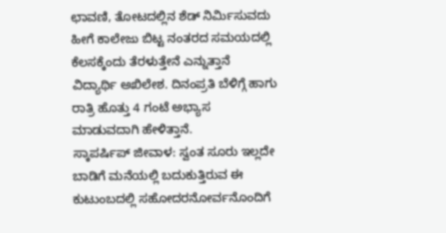ಛಾವಣಿ, ತೋಟದಲ್ಲಿನ ಶೆಡ್ ನಿರ್ಮಿಸುವದು ಹೀಗೆ ಕಾಲೇಜು ಬಿಟ್ಟ ನಂತರದ ಸಮಯದಲ್ಲಿ ಕೆಲಸಕ್ಕೆಂದು ತೆರಳುತ್ತೇನೆ ಎನ್ನುತ್ತಾನೆ ವಿದ್ಯಾರ್ಥಿ ಅಖಿಲೇಶ. ದಿನಂಪ್ರತಿ ಬೆಳಿಗ್ಗೆ ಹಾಗು ರಾತ್ರಿ ಹೊತ್ತು 4 ಗಂಟೆ ಅಭ್ಯಾಸ ಮಾಡುವದಾಗಿ ಹೇಳಿತ್ತಾನೆ.
ಸ್ಕಾಪರ್ಷಿಪ್ ಜೀವಾಳ: ಸ್ವಂತ ಸೂರು ಇಲ್ಲದೇ ಬಾಡಿಗೆ ಮನೆಯಲ್ಲಿ ಬದುಕುತ್ತಿರುವ ಈ ಕುಟುಂಬದಲ್ಲಿ ಸಹೋದರನೋರ್ವನೊಂದಿಗೆ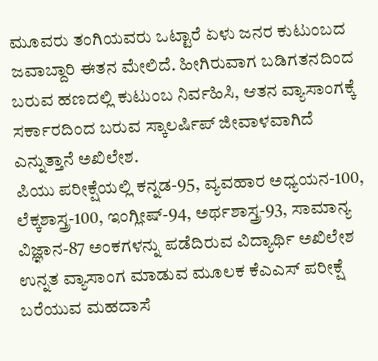ಮೂವರು ತಂಗಿಯವರು ಒಟ್ಟಾರೆ ಏಳು ಜನರ ಕುಟುಂಬದ ಜವಾಬ್ದಾರಿ ಈತನ ಮೇಲಿದೆ. ಹೀಗಿರುವಾಗ ಬಡಿಗತನದಿಂದ ಬರುವ ಹಣದಲ್ಲಿ ಕುಟುಂಬ ನಿರ್ವಹಿಸಿ, ಆತನ ವ್ಯಾಸಾಂಗಕ್ಕೆ ಸರ್ಕಾರದಿಂದ ಬರುವ ಸ್ಕಾಲರ್ಷಿಪ್ ಜೀವಾಳವಾಗಿದೆ ಎನ್ನುತ್ತಾನೆ ಅಖಿಲೇಶ.
ಪಿಯು ಪರೀಕ್ಷೆಯಲ್ಲಿ ಕನ್ನಡ-95, ವ್ಯವಹಾರ ಅಧ್ಯಯನ-100, ಲೆಕ್ಕಶಾಸ್ತ್ರ-100, ಇಂಗ್ಲೀಷ್-94, ಅರ್ಥಶಾಸ್ತ್ರ-93, ಸಾಮಾನ್ಯ ವಿಜ್ಞಾನ-87 ಅಂಕಗಳನ್ನು ಪಡೆದಿರುವ ವಿದ್ಯಾರ್ಥಿ ಅಖಿಲೇಶ ಉನ್ನತ ವ್ಯಾಸಾಂಗ ಮಾಡುವ ಮೂಲಕ ಕೆಎಎಸ್ ಪರೀಕ್ಷೆ ಬರೆಯುವ ಮಹದಾಸೆ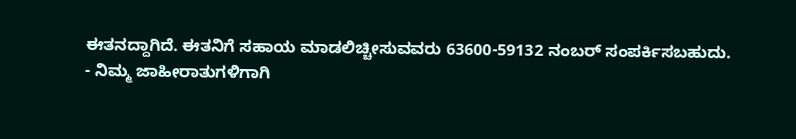ಈತನದ್ದಾಗಿದೆ. ಈತನಿಗೆ ಸಹಾಯ ಮಾಡಲಿಚ್ಚೀಸುವವರು 63600-59132 ನಂಬರ್ ಸಂಪರ್ಕಿಸಬಹುದು.
- ನಿಮ್ಮ ಜಾಹೀರಾತುಗಳಿಗಾಗಿ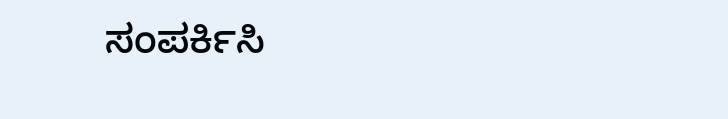ಸಂಪರ್ಕಿಸಿ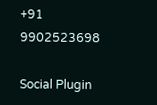+91 9902523698

Social Plugin